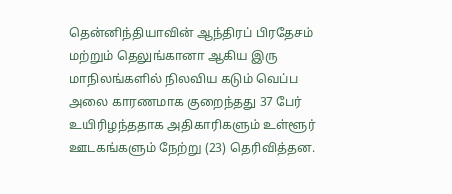தென்னிந்தியாவின் ஆந்திரப் பிரதேசம் மற்றும் தெலுங்கானா ஆகிய இரு மாநிலங்களில் நிலவிய கடும் வெப்ப அலை காரணமாக குறைந்தது 37 பேர் உயிரிழந்ததாக அதிகாரிகளும் உள்ளூர் ஊடகங்களும் நேற்று (23) தெரிவித்தன.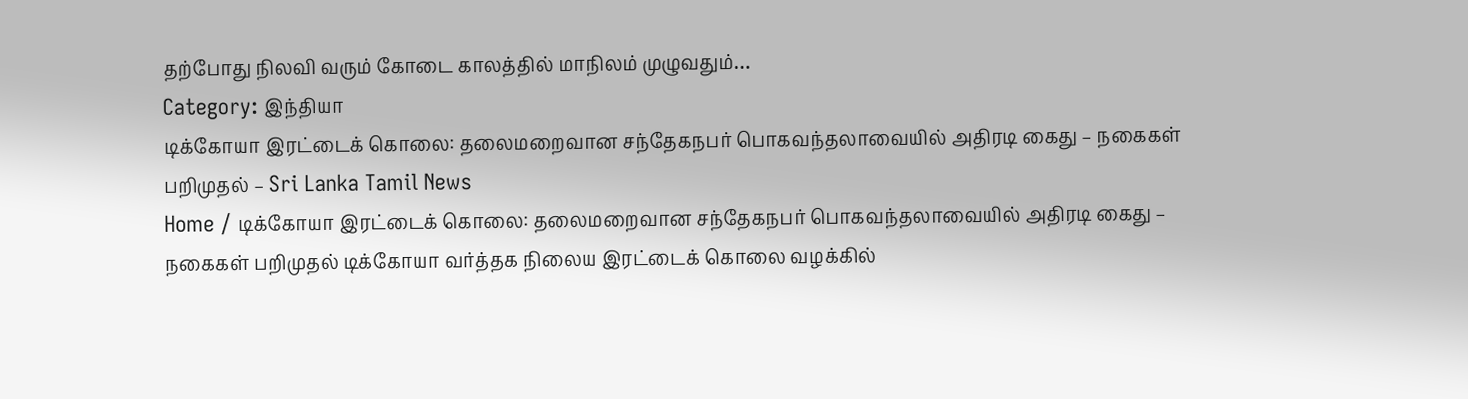தற்போது நிலவி வரும் கோடை காலத்தில் மாநிலம் முழுவதும்…
Category: இந்தியா
டிக்கோயா இரட்டைக் கொலை: தலைமறைவான சந்தேகநபர் பொகவந்தலாவையில் அதிரடி கைது – நகைகள் பறிமுதல் – Sri Lanka Tamil News
Home / டிக்கோயா இரட்டைக் கொலை: தலைமறைவான சந்தேகநபர் பொகவந்தலாவையில் அதிரடி கைது – நகைகள் பறிமுதல் டிக்கோயா வர்த்தக நிலைய இரட்டைக் கொலை வழக்கில்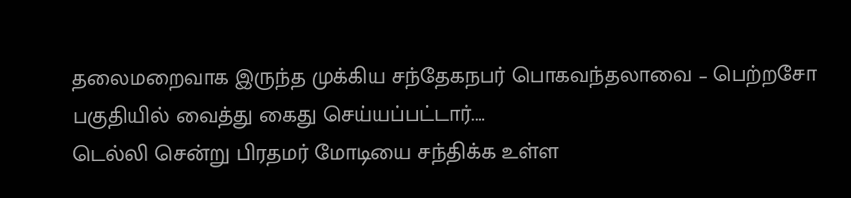தலைமறைவாக இருந்த முக்கிய சந்தேகநபர் பொகவந்தலாவை – பெற்றசோ பகுதியில் வைத்து கைது செய்யப்பட்டார்.…
டெல்லி சென்று பிரதமர் மோடியை சந்திக்க உள்ள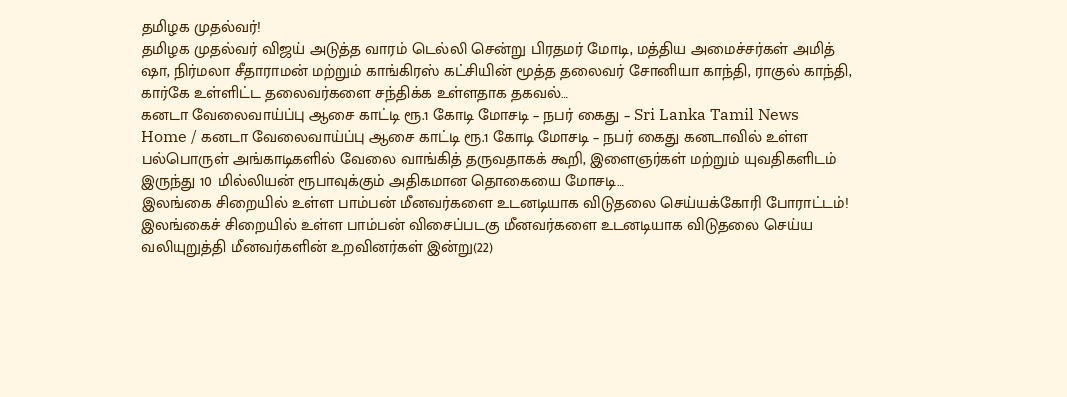தமிழக முதல்வர்!
தமிழக முதல்வர் விஜய் அடுத்த வாரம் டெல்லி சென்று பிரதமர் மோடி, மத்திய அமைச்சர்கள் அமித் ஷா, நிர்மலா சீதாராமன் மற்றும் காங்கிரஸ் கட்சியின் மூத்த தலைவர் சோனியா காந்தி, ராகுல் காந்தி, கார்கே உள்ளிட்ட தலைவர்களை சந்திக்க உள்ளதாக தகவல்…
கனடா வேலைவாய்ப்பு ஆசை காட்டி ரூ.1 கோடி மோசடி – நபர் கைது – Sri Lanka Tamil News
Home / கனடா வேலைவாய்ப்பு ஆசை காட்டி ரூ.1 கோடி மோசடி – நபர் கைது கனடாவில் உள்ள பல்பொருள் அங்காடிகளில் வேலை வாங்கித் தருவதாகக் கூறி, இளைஞர்கள் மற்றும் யுவதிகளிடம் இருந்து 10 மில்லியன் ரூபாவுக்கும் அதிகமான தொகையை மோசடி…
இலங்கை சிறையில் உள்ள பாம்பன் மீனவர்களை உடனடியாக விடுதலை செய்யக்கோரி போராட்டம்!
இலங்கைச் சிறையில் உள்ள பாம்பன் விசைப்படகு மீனவர்களை உடனடியாக விடுதலை செய்ய வலியுறுத்தி மீனவர்களின் உறவினர்கள் இன்று(22)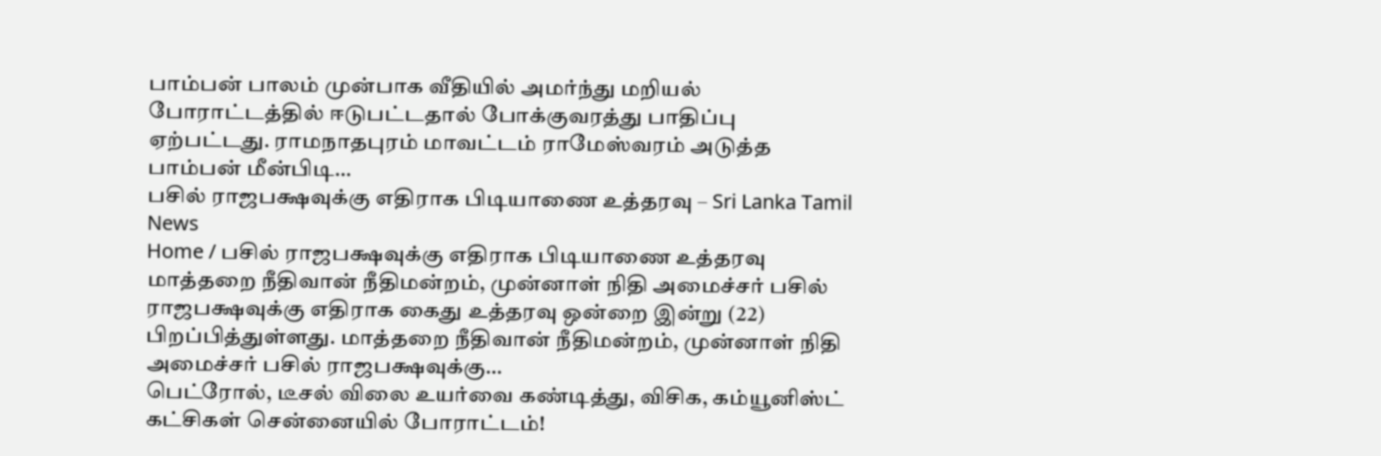பாம்பன் பாலம் முன்பாக வீதியில் அமர்ந்து மறியல் போராட்டத்தில் ஈடுபட்டதால் போக்குவரத்து பாதிப்பு ஏற்பட்டது. ராமநாதபுரம் மாவட்டம் ராமேஸ்வரம் அடுத்த பாம்பன் மீன்பிடி…
பசில் ராஜபக்ஷவுக்கு எதிராக பிடியாணை உத்தரவு – Sri Lanka Tamil News
Home / பசில் ராஜபக்ஷவுக்கு எதிராக பிடியாணை உத்தரவு மாத்தறை நீதிவான் நீதிமன்றம், முன்னாள் நிதி அமைச்சர் பசில் ராஜபக்ஷவுக்கு எதிராக கைது உத்தரவு ஒன்றை இன்று (22) பிறப்பித்துள்ளது. மாத்தறை நீதிவான் நீதிமன்றம், முன்னாள் நிதி அமைச்சர் பசில் ராஜபக்ஷவுக்கு…
பெட்ரோல், டீசல் விலை உயர்வை கண்டித்து, விசிக, கம்யூனிஸ்ட் கட்சிகள் சென்னையில் போராட்டம்!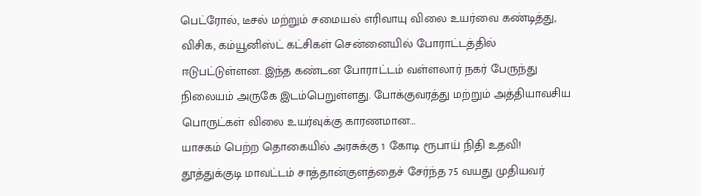பெட்ரோல், டீசல் மற்றும் சமையல் எரிவாயு விலை உயர்வை கண்டித்து, விசிக, கம்யூனிஸ்ட் கட்சிகள் சென்னையில் போராட்டத்தில் ஈடுபட்டுள்ளன. இந்த கண்டன போராட்டம் வள்ளலார் நகர் பேருந்து நிலையம் அருகே இடம்பெறுள்ளது. போக்குவரத்து மற்றும் அத்தியாவசிய பொருட்கள் விலை உயர்வுக்கு காரணமான…
யாசகம் பெற்ற தொகையில் அரசுக்கு 1 கோடி ரூபாய் நிதி உதவி!
தூத்துக்குடி மாவட்டம் சாத்தான்குளத்தைச் சேர்ந்த 75 வயது முதியவர்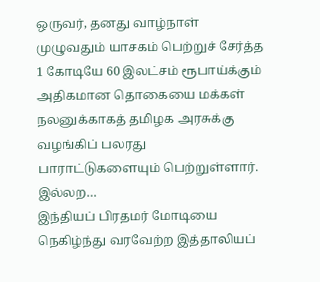ஒருவர், தனது வாழ்நாள் முழுவதும் யாசகம் பெற்றுச் சேர்த்த 1 கோடியே 60 இலட்சம் ரூபாய்க்கும் அதிகமான தொகையை மக்கள் நலனுக்காகத் தமிழக அரசுக்கு வழங்கிப் பலரது பாராட்டுகளையும் பெற்றுள்ளார். இல்லற…
இந்தியப் பிரதமர் மோடியை நெகிழ்ந்து வரவேற்ற இத்தாலியப்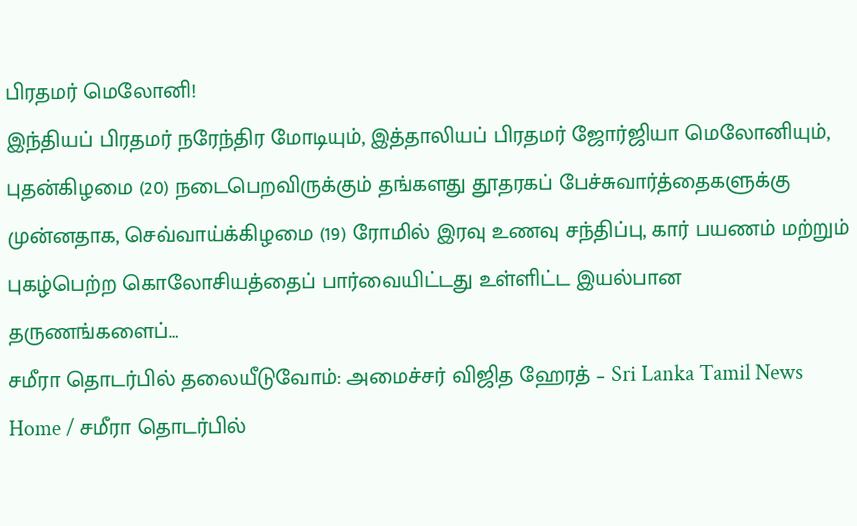பிரதமர் மெலோனி!
இந்தியப் பிரதமர் நரேந்திர மோடியும், இத்தாலியப் பிரதமர் ஜோர்ஜியா மெலோனியும், புதன்கிழமை (20) நடைபெறவிருக்கும் தங்களது தூதரகப் பேச்சுவார்த்தைகளுக்கு முன்னதாக, செவ்வாய்க்கிழமை (19) ரோமில் இரவு உணவு சந்திப்பு, கார் பயணம் மற்றும் புகழ்பெற்ற கொலோசியத்தைப் பார்வையிட்டது உள்ளிட்ட இயல்பான தருணங்களைப்…
சமீரா தொடர்பில் தலையீடுவோம்: அமைச்சர் விஜித ஹேரத் – Sri Lanka Tamil News
Home / சமீரா தொடர்பில்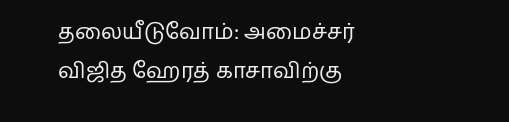தலையீடுவோம்: அமைச்சர் விஜித ஹேரத் காசாவிற்கு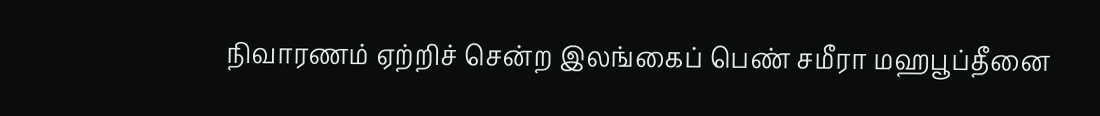நிவாரணம் ஏற்றிச் சென்ற இலங்கைப் பெண் சமீரா மஹபூப்தீனை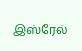இஸ்ரேல்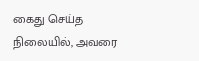கைது செய்த நிலையில், அவரை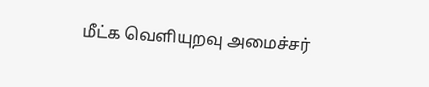மீட்க வெளியுறவு அமைச்சர்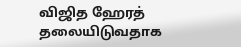விஜித ஹேரத் தலையிடுவதாக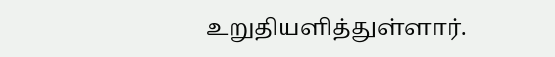உறுதியளித்துள்ளார்.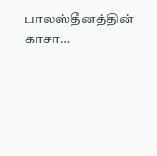பாலஸ்தீனத்தின் காசா…